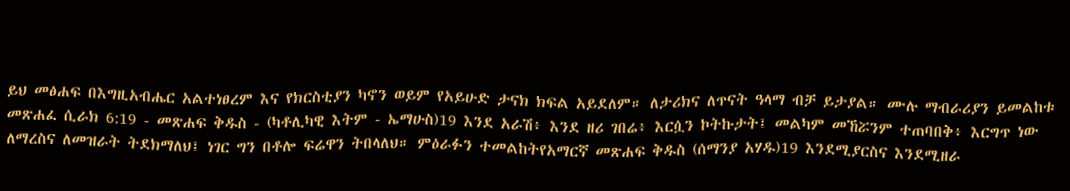ይህ መፅሐፍ በእግዚአብሔር አልተነፀረም እና የክርስቲያን ካኖን ወይም የአይሁድ ታናክ ክፍል አይደለም። ለታሪክና ለጥናት ዓላማ ብቻ ይታያል። ሙሉ ማብራሪያን ይመልከቱ መጽሐፈ ሲራክ 6:19 - መጽሐፍ ቅዱስ - (ካቶሊካዊ እትም - ኤማሁስ)19 እንደ አራሽ፥ እንደ ዘሪ ገበሬ፥ እርሷን ኮትኩታት፤ መልካም መኸሯንም ተጠባበቅ፥ እርግጥ ነው ለማረስና ለመዝራት ትደክማለህ፤ ነገር ግን በቶሎ ፍሬዋን ትበላለህ። ምዕራፉን ተመልከትየአማርኛ መጽሐፍ ቅዱስ (ሰማንያ አሃዱ)19 እንደሚያርስና እንደሚዘራ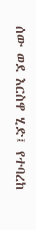ሰው ወደ እርስዋ ሂድ፤ የተባረከ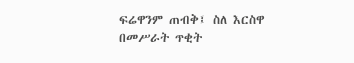ፍሬዋንም ጠብቅ፤ ስለ እርስዋ በመሥራት ጥቂት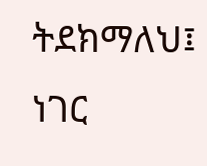ትደክማለህ፤ ነገር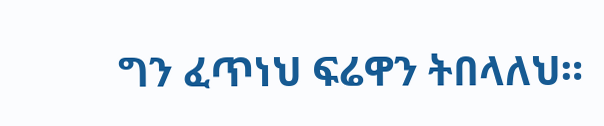ግን ፈጥነህ ፍሬዋን ትበላለህ።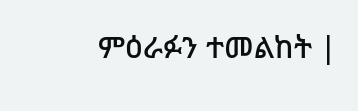ምዕራፉን ተመልከት |